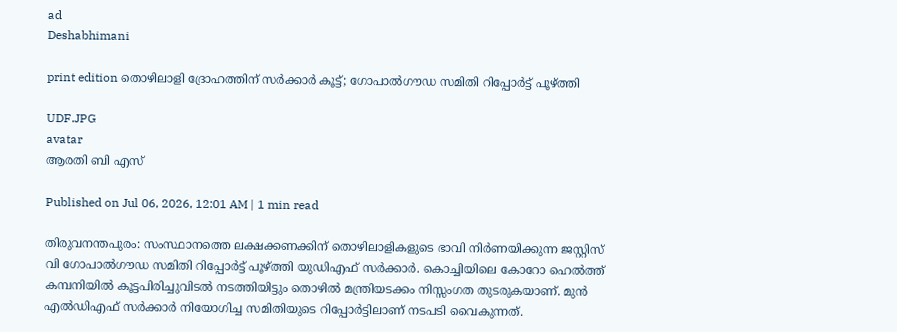ad
Deshabhimani

print edition തൊഴിലാളി ദ്രോഹത്തിന് സർക്കാർ കൂട്ട്‌; ഗോപാൽഗൗഡ സമിതി റിപ്പോർട്ട്‌ പൂഴ്‌ത്തി

UDF.JPG
avatar
ആരതി ബി എസ്‌

Published on Jul 06, 2026, 12:01 AM | 1 min read

തിരുവനന്തപുരം: സംസ്ഥാനത്തെ ലക്ഷക്കണക്കിന് തൊഴിലാളികളുടെ ഭാവി നിർണയിക്കുന്ന ജസ്റ്റിസ് വി ഗോപാൽഗൗഡ സമിതി റിപ്പോർട്ട്‌ പൂഴ്‌ത്തി യുഡിഎഫ്‌ സർക്കാർ. കൊച്ചിയിലെ കോറോ ഹെൽത്ത്‌ കമ്പനിയിൽ കൂട്ടപിരിച്ചുവിടൽ നടത്തിയിട്ടും തൊഴിൽ മന്ത്രിയടക്കം നിസ്സംഗത തുടരുകയാണ്‌. മുൻ എൽഡിഎഫ് സർക്കാർ നിയോഗിച്ച സമിതിയുടെ റിപ്പോർട്ടിലാണ്‌ നടപടി വൈകുന്നത്‌.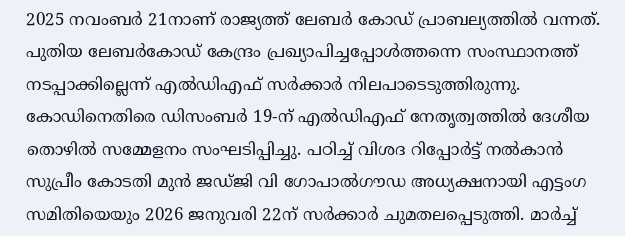2025 നവംബർ 21നാണ്‌ രാജ്യത്ത്‌ ലേബർ കോഡ്‌ പ്രാബല്യത്തിൽ വന്നത്‌. പുതിയ ലേബർകോഡ്‌ കേന്ദ്രം പ്രഖ്യാപിച്ചപ്പോൾത്തന്നെ സംസ്ഥാനത്ത്‌ നടപ്പാക്കില്ലെന്ന്‌ എൽഡിഎഫ്‌ സർക്കാർ നിലപാടെടുത്തിരുന്നു. കോഡിനെതിരെ ഡിസംബർ 19-ന് എൽഡിഎഫ്‌ നേതൃത്വത്തിൽ ദേശീയ തൊഴിൽ സമ്മേളനം സംഘടിപ്പിച്ചു. പഠിച്ച്‌ വിശദ റിപ്പോർട്ട്‌ നൽകാൻ സുപ്രീം കോടതി മുൻ ജഡ്‌ജി വി ഗോപാൽഗ‍ൗഡ അധ്യക്ഷനായി എട്ടംഗ സമിതിയെയും 2026 ജനുവരി 22ന്‌ സർക്കാർ ചുമതലപ്പെടുത്തി. മാർച്ച്‌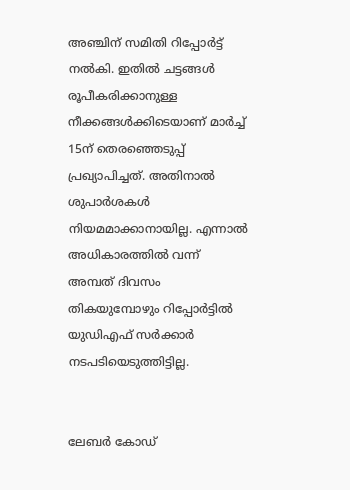അഞ്ചിന്‌ സമിതി റിപ്പോർട്ട്‌ നൽകി. ഇതിൽ ചട്ടങ്ങൾ രൂപീകരിക്കാനുള്ള നീക്കങ്ങൾക്കിടെയാണ്‌ മാർച്ച്‌ 15ന്‌ തെരഞ്ഞെടുപ്പ് പ്രഖ്യാപിച്ചത്. അതിനാൽ ശുപാർശകൾ നിയമമാക്കാനായില്ല. എന്നാൽ അധികാരത്തിൽ വന്ന്‌ അമ്പത്‌ ദിവസം തികയുമ്പോഴും റിപ്പോർട്ടിൽ യുഡിഎഫ് സർക്കാർ നടപടിയെടുത്തിട്ടില്ല.


ലേബർ കോഡ്‌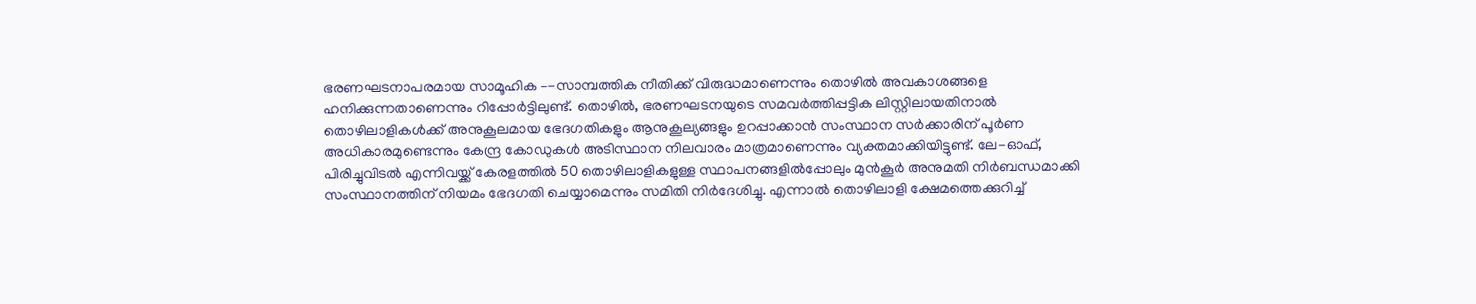ഭരണഘടനാപരമായ സാമൂഹിക –-സാമ്പത്തിക നീതിക്ക് വിരുദ്ധമാണെന്നും തൊഴിൽ അവകാശങ്ങളെ ഹനിക്കുന്നതാണെന്നും റിപ്പോർട്ടിലുണ്ട്‌. തൊഴിൽ, ഭരണഘടനയുടെ സമവർത്തിപ്പട്ടിക ലിസ്റ്റിലായതിനാൽ തൊഴിലാളികൾക്ക് അനുകൂലമായ ഭേദഗതികളും ആനുകൂല്യങ്ങളും ഉറപ്പാക്കാൻ സംസ്ഥാന സർക്കാരിന് പൂർണ അധികാരമുണ്ടെന്നും കേന്ദ്ര കോഡുകൾ അടിസ്ഥാന നിലവാരം മാത്രമാണെന്നും വ്യക്തമാക്കിയിട്ടുണ്ട്. ലേ-ഓഫ്, പിരിച്ചുവിടൽ എന്നിവയ്ക്ക്‌ കേരളത്തിൽ 50 തൊഴിലാളികളുള്ള സ്ഥാപനങ്ങളിൽപ്പോലും മുൻകൂർ അനുമതി നിർബന്ധമാക്കി സംസ്ഥാനത്തിന് നിയമം ഭേദഗതി ചെയ്യാമെന്നും സമിതി നിർദേശിച്ചു. എന്നാൽ തൊഴിലാളി ക്ഷേമത്തെക്കുറിച്ച്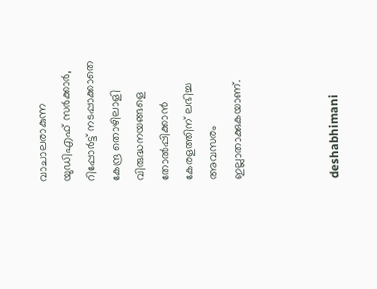വാചാലരാകുന്ന യുഡിഎഫ് സർക്കാർ, റിപ്പോർട്ട്‌ നടപ്പാക്കാതെ കേന്ദ്ര തൊഴിലാളി വിരുദ്ധനയങ്ങളെ തോൽപ്പിക്കാൻ കേരളത്തിന് ലഭിച്ച അവസരം ഇല്ലാതാക്കുകയാണ്‌.



deshabhimani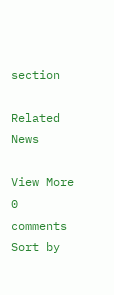section

Related News

View More
0 comments
Sort by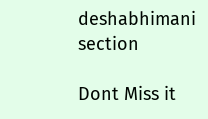deshabhimani section

Dont Miss it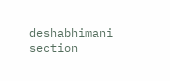deshabhimani section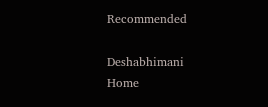Recommended

Deshabhimani
Home